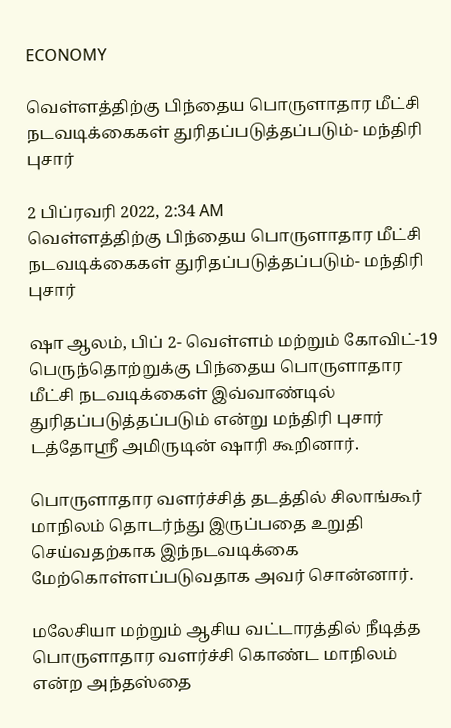ECONOMY

வெள்ளத்திற்கு பிந்தைய பொருளாதார மீட்சி நடவடிக்கைகள் துரிதப்படுத்தப்படும்- மந்திரி புசார்

2 பிப்ரவரி 2022, 2:34 AM
வெள்ளத்திற்கு பிந்தைய பொருளாதார மீட்சி நடவடிக்கைகள் துரிதப்படுத்தப்படும்- மந்திரி புசார்

ஷா ஆலம், பிப் 2- வெள்ளம் மற்றும் கோவிட்-19 பெருந்தொற்றுக்கு பிந்தைய பொருளாதார மீட்சி நடவடிக்கைள் இவ்வாண்டில் துரிதப்படுத்தப்படும் என்று மந்திரி புசார் டத்தோஸ்ரீ அமிருடின் ஷாரி கூறினார்.

பொருளாதார வளர்ச்சித் தடத்தில் சிலாங்கூர் மாநிலம் தொடர்ந்து இருப்பதை உறுதி செய்வதற்காக இந்நடவடிக்கை மேற்கொள்ளப்படுவதாக அவர் சொன்னார்.

மலேசியா மற்றும் ஆசிய வட்டாரத்தில் நீடித்த பொருளாதார வளர்ச்சி கொண்ட மாநிலம் என்ற அந்தஸ்தை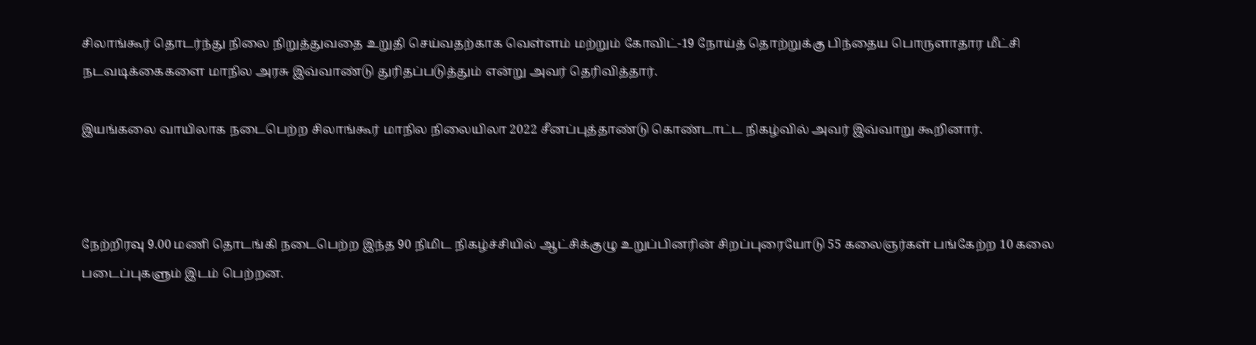சிலாங்கூர் தொடர்ந்து நிலை நிறுத்துவதை உறுதி செய்வதற்காக வெள்ளம் மற்றும் கோவிட்-19 நோய்த் தொற்றுக்கு பிந்தைய பொருளாதார மீட்சி நடவடிக்கைகளை மாநில அரசு இவ்வாண்டு துரிதப்படுத்தும் என்று அவர் தெரிவித்தார்.

இயங்கலை வாயிலாக நடைபெற்ற சிலாங்கூர் மாநில நிலையிலா 2022 சீனப்புத்தாண்டு கொண்டாட்ட நிகழ்வில் அவர் இவ்வாறு கூறினார்.



நேற்றிரவு 9.00 மணி தொடங்கி நடைபெற்ற இந்த 90 நிமிட நிகழ்ச்சியில் ஆட்சிக்குழு உறுப்பினரின் சிறப்புரையோடு 55 கலைஞர்கள் பங்கேற்ற 10 கலை படைப்புகளும் இடம் பெற்றன.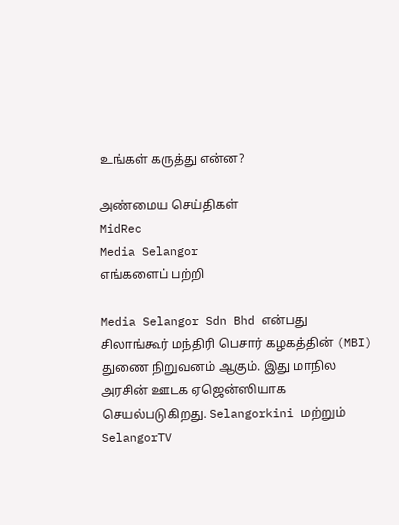உங்கள் கருத்து என்ன?

அண்மைய செய்திகள்
MidRec
Media Selangor
எங்களைப் பற்றி

Media Selangor Sdn Bhd என்பது சிலாங்கூர் மந்திரி பெசார் கழகத்தின் (MBI) துணை நிறுவனம் ஆகும். இது மாநில அரசின் ஊடக ஏஜென்ஸியாக செயல்படுகிறது. Selangorkini மற்றும் SelangorTV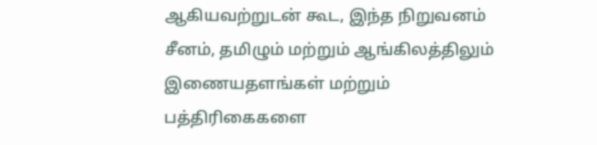ஆகியவற்றுடன் கூட, இந்த நிறுவனம் சீனம், தமிழும் மற்றும் ஆங்கிலத்திலும் இணையதளங்கள் மற்றும் பத்திரிகைகளை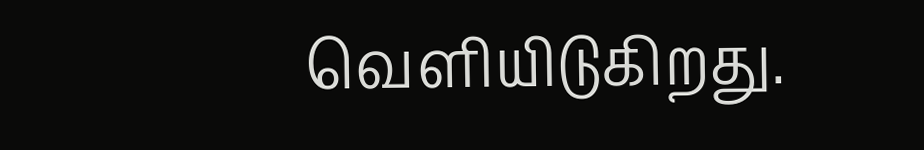வெளியிடுகிறது.